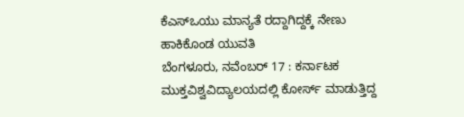ಕೆಎಸ್ಒಯು ಮಾನ್ಯತೆ ರದ್ದಾಗಿದ್ದಕ್ಕೆ ನೇಣು ಹಾಕಿಕೊಂಡ ಯುವತಿ
ಬೆಂಗಳೂರು, ನವೆಂಬರ್ 17 : ಕರ್ನಾಟಕ ಮುಕ್ತವಿಶ್ವವಿದ್ಯಾಲಯದಲ್ಲಿ ಕೋರ್ಸ್ ಮಾಡುತ್ತಿದ್ದ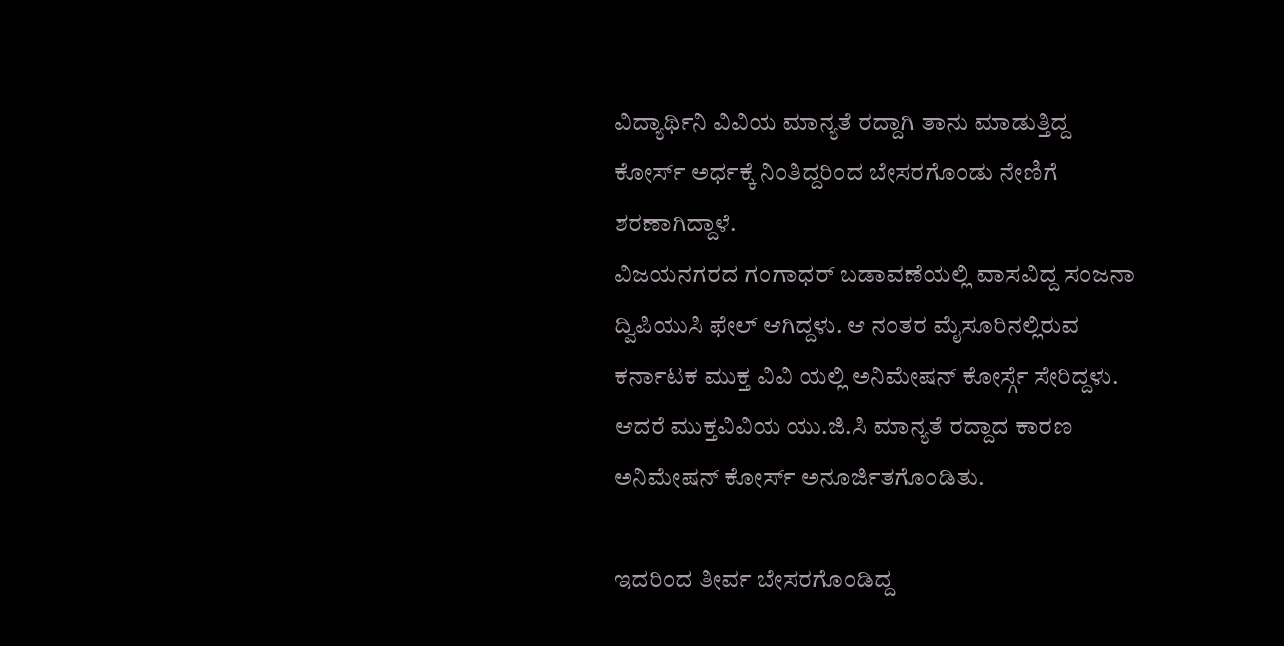ವಿದ್ಯಾರ್ಥಿನಿ ವಿವಿಯ ಮಾನ್ಯತೆ ರದ್ದಾಗಿ ತಾನು ಮಾಡುತ್ತಿದ್ದ ಕೋರ್ಸ್ ಅರ್ಧಕ್ಕೆ ನಿಂತಿದ್ದರಿಂದ ಬೇಸರಗೊಂಡು ನೇಣಿಗೆ ಶರಣಾಗಿದ್ದಾಳೆ.
ವಿಜಯನಗರದ ಗಂಗಾಧರ್ ಬಡಾವಣೆಯಲ್ಲಿ ವಾಸವಿದ್ದ ಸಂಜನಾ ದ್ವಿಪಿಯುಸಿ ಫೇಲ್ ಆಗಿದ್ದಳು. ಆ ನಂತರ ಮೈಸೂರಿನಲ್ಲಿರುವ ಕರ್ನಾಟಕ ಮುಕ್ತ ವಿವಿ ಯಲ್ಲಿ ಅನಿಮೇಷನ್ ಕೋರ್ಸ್ಗೆ ಸೇರಿದ್ದಳು. ಆದರೆ ಮುಕ್ತವಿವಿಯ ಯು.ಜಿ.ಸಿ ಮಾನ್ಯತೆ ರದ್ದಾದ ಕಾರಣ ಅನಿಮೇಷನ್ ಕೋರ್ಸ್ ಅನೂರ್ಜಿತಗೊಂಡಿತು.

ಇದರಿಂದ ತೀರ್ವ ಬೇಸರಗೊಂಡಿದ್ದ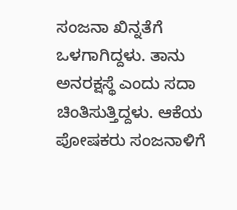ಸಂಜನಾ ಖಿನ್ನತೆಗೆ ಒಳಗಾಗಿದ್ದಳು. ತಾನು ಅನರಕ್ಷಸ್ಥೆ ಎಂದು ಸದಾ ಚಿಂತಿಸುತ್ತಿದ್ದಳು. ಆಕೆಯ ಪೋಷಕರು ಸಂಜನಾಳಿಗೆ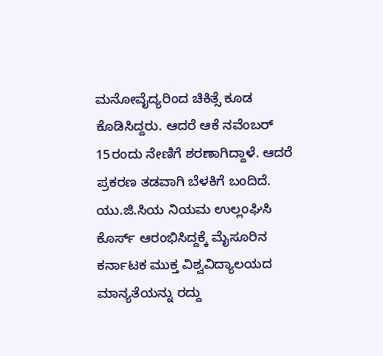ಮನೋವೈದ್ಯರಿಂದ ಚಿಕಿತ್ಸೆ ಕೂಡ ಕೊಡಿಸಿದ್ದರು. ಆದರೆ ಆಕೆ ನವೆಂಬರ್ 15ರಂದು ನೇಣಿಗೆ ಶರಣಾಗಿದ್ದಾಳೆ. ಆದರೆ ಪ್ರಕರಣ ತಡವಾಗಿ ಬೆಳಕಿಗೆ ಬಂದಿದೆ.
ಯು.ಜಿ.ಸಿಯ ನಿಯಮ ಉಲ್ಲಂಘಿಸಿ ಕೊರ್ಸ್ ಆರಂಭಿಸಿದ್ದಕ್ಕೆ ಮೈಸೂರಿನ ಕರ್ನಾಟಕ ಮುಕ್ತ ವಿಶ್ವವಿದ್ಯಾಲಯದ ಮಾನ್ಯತೆಯನ್ನು ರದ್ದು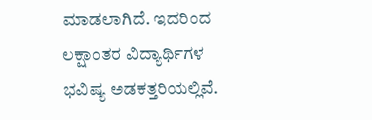ಮಾಡಲಾಗಿದೆ. ಇದರಿಂದ ಲಕ್ಷಾಂತರ ವಿದ್ಯಾರ್ಥಿಗಳ ಭವಿಷ್ಯ ಅಡಕತ್ತರಿಯಲ್ಲಿವೆ.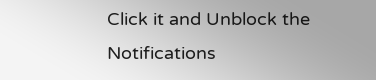Click it and Unblock the Notifications